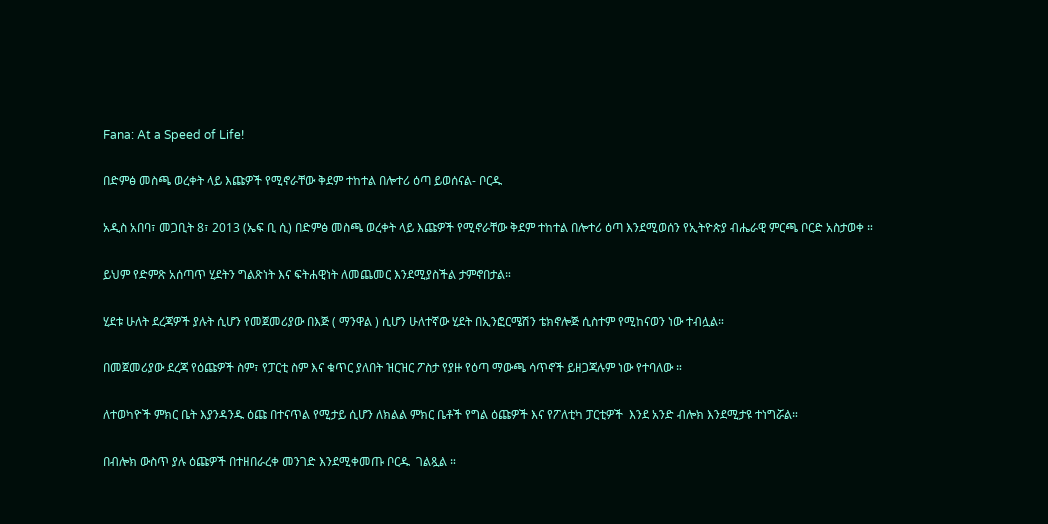Fana: At a Speed of Life!

በድምፅ መስጫ ወረቀት ላይ እጩዎች የሚኖራቸው ቅደም ተከተል በሎተሪ ዕጣ ይወሰናል- ቦርዱ

አዲስ አበባ፣ መጋቢት 8፣ 2013 (ኤፍ ቢ ሲ) በድምፅ መስጫ ወረቀት ላይ እጩዎች የሚኖራቸው ቅደም ተከተል በሎተሪ ዕጣ እንደሚወሰን የኢትዮጵያ ብሔራዊ ምርጫ ቦርድ አስታወቀ ።

ይህም የድምጽ አሰጣጥ ሂደትን ግልጽነት እና ፍትሐዊነት ለመጨመር እንደሚያስችል ታምኖበታል።

ሂደቱ ሁለት ደረጃዎች ያሉት ሲሆን የመጀመሪያው በእጅ ( ማንዋል ) ሲሆን ሁለተኛው ሂደት በኢንፎርሜሽን ቴክኖሎጅ ሲስተም የሚከናወን ነው ተብሏል።

በመጀመሪያው ደረጃ የዕጩዎች ስም፣ የፓርቲ ስም እና ቁጥር ያለበት ዝርዝር ፖስታ የያዙ የዕጣ ማውጫ ሳጥኖች ይዘጋጃሉም ነው የተባለው ።

ለተወካዮች ምክር ቤት እያንዳንዱ ዕጩ በተናጥል የሚታይ ሲሆን ለክልል ምክር ቤቶች የግል ዕጩዎች እና የፖለቲካ ፓርቲዎች  እንደ አንድ ብሎክ እንደሚታዩ ተነግሯል።

በብሎክ ውስጥ ያሉ ዕጩዎች በተዘበራረቀ መንገድ እንደሚቀመጡ ቦርዱ  ገልጿል ።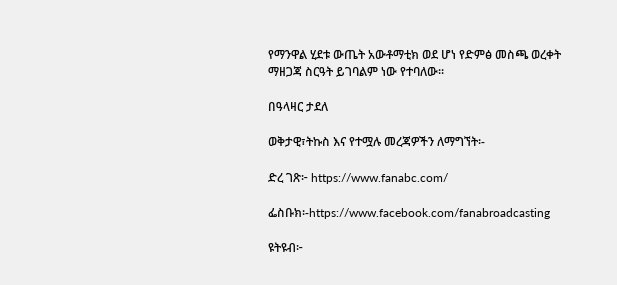የማንዋል ሂደቱ ውጤት አውቶማቲክ ወደ ሆነ የድምፅ መስጫ ወረቀት ማዘጋጃ ስርዓት ይገባልም ነው የተባለው።

በዓላዛር ታደለ

ወቅታዊ፣ትኩስ እና የተሟሉ መረጃዎችን ለማግኘት፡-

ድረ ገጽ፦ https://www.fanabc.com/

ፌስቡክ፡-https://www.facebook.com/fanabroadcasting

ዩትዩብ፦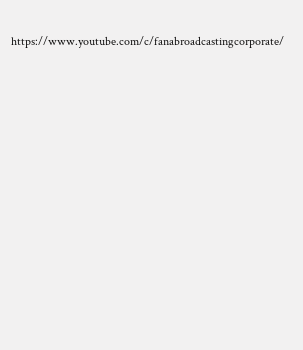https://www.youtube.com/c/fanabroadcastingcorporate/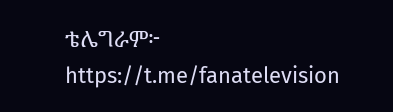ቴሌግራም፦ https://t.me/fanatelevision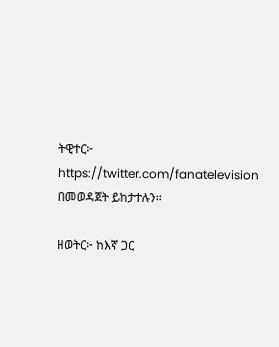ትዊተር፦ https://twitter.com/fanatelevision በመወዳጀት ይከታተሉን፡፡

ዘወትር፦ ከእኛ ጋር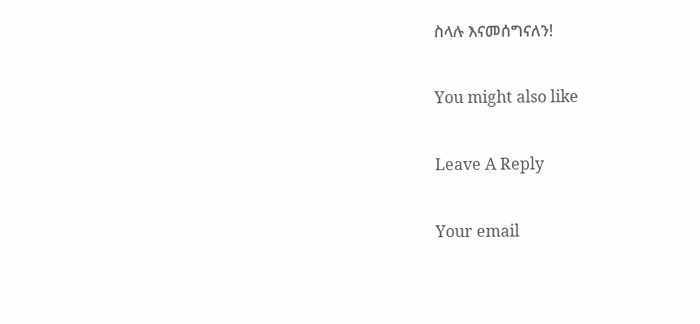ስላሉ እናመሰግናለን!

You might also like

Leave A Reply

Your email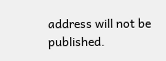address will not be published.